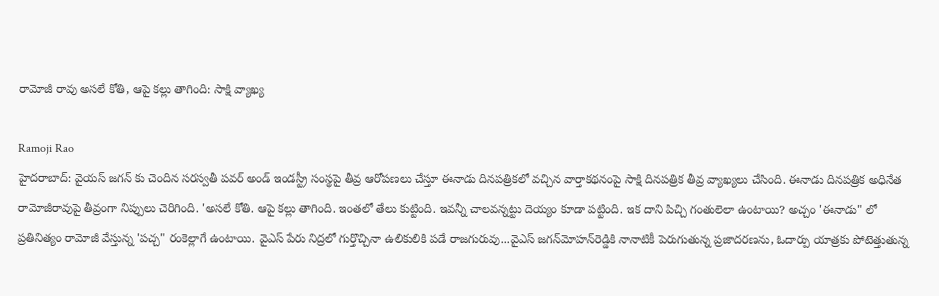రామోజీ రావు అసలే కోతి, ఆపై కల్లు తాగింది: సాక్షి వ్యాఖ్య

Ramoji Rao
హైదరాబాద్: వైయస్ జగన్ కు చెందిన సరస్వతీ పవర్ అండ్ ఇండస్ట్రీ సంస్థపై తీవ్ర ఆరోపణలు చేస్తూ ఈనాడు దినపత్రికలో వచ్చిన వార్తాకథనంపై సాక్షి దినపత్రిక తీవ్ర వ్యాఖ్యలు చేసింది. ఈనాడు దినపత్రిక అధినేత రామోజీరావుపై తీవ్రంగా నిప్పులు చెరిగింది. 'అసలే కోతి. ఆపై కల్లు తాగింది. ఇంతలో తేలు కుట్టింది. ఇవన్నీ చాలవన్నట్టు దెయ్యం కూడా పట్టింది. ఇక దాని పిచ్చి గంతులెలా ఉంటాయి? అచ్చం 'ఈనాడు" లో ప్రతినిత్యం రామోజీ వేస్తున్న 'పచ్చ" రంకెల్లాగే ఉంటాయి. వైఎస్ పేరు నిద్రలో గుర్తొచ్చినా ఉలికులికి పడే రాజగురువు...వైఎస్ జగన్‌మోహన్‌రెడ్డికి నానాటికీ పెరుగుతున్న ప్రజాదరణను, ఓదార్పు యాత్రకు పోటెత్తుతున్న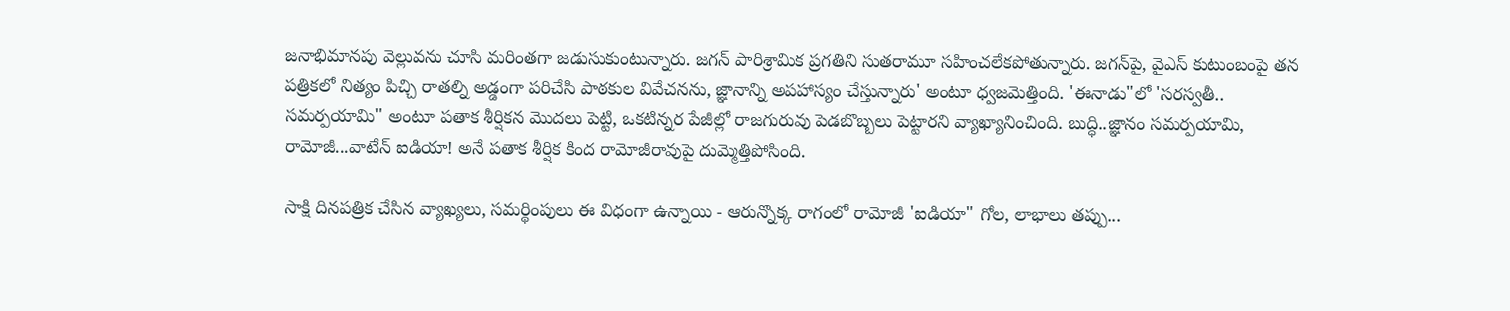జనాభిమానపు వెల్లువను చూసి మరింతగా జడుసుకుంటున్నారు. జగన్ పారిశ్రామిక ప్రగతిని సుతరామూ సహించలేకపోతున్నారు. జగన్‌పై, వైఎస్ కుటుంబంపై తన పత్రికలో నిత్యం పిచ్చి రాతల్ని అడ్డంగా పరిచేసి పాఠకుల వివేచనను, జ్ఞానాన్ని అపహాస్యం చేస్తున్నారు' అంటూ ధ్వజమెత్తింది. 'ఈనాడు"లో 'సరస్వతీ.. సమర్పయామి" అంటూ పతాక శీర్షికన మొదలు పెట్టి, ఒకటిన్నర పేజీల్లో రాజగురువు పెడబొబ్బలు పెట్టారని వ్యాఖ్యానించింది. బుద్ధి..జ్ఞానం సమర్పయామి, రామోజీ...వాటేన్ ఐడియా! అనే పతాక శీర్షిక కింద రామోజీరావుపై దుమ్మెత్తిపోసింది.

సాక్షి దినపత్రిక చేసిన వ్యాఖ్యలు, సమర్థింపులు ఈ విధంగా ఉన్నాయి - ఆరున్నొక్క రాగంలో రామోజీ 'ఐడియా" గోల, లాభాలు తప్పు...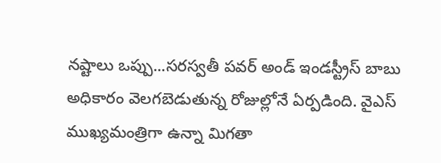నష్టాలు ఒప్పు...సరస్వతీ పవర్ అండ్ ఇండస్ట్రీస్ బాబు అధికారం వెలగబెడుతున్న రోజుల్లోనే ఏర్పడింది. వైఎస్ ముఖ్యమంత్రిగా ఉన్నా మిగతా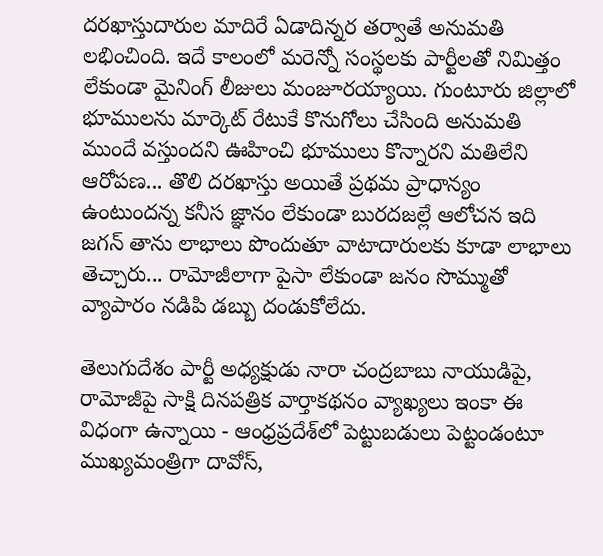దరఖాస్తుదారుల మాదిరే ఏడాదిన్నర తర్వాతే అనుమతి లభించింది. ఇదే కాలంలో మరెన్నో సంస్థలకు పార్టీలతో నిమిత్తం లేకుండా మైనింగ్ లీజులు మంజూరయ్యాయి. గుంటూరు జిల్లాలో భూములను మార్కెట్ రేటుకే కొనుగోలు చేసింది అనుమతి ముందే వస్తుందని ఊహించి భూములు కొన్నారని మతిలేని ఆరోపణ... తొలి దరఖాస్తు అయితే ప్రథమ ప్రాధాన్యం ఉంటుందన్న కనీస జ్ఞానం లేకుండా బురదజల్లే ఆలోచన ఇది జగన్ తాను లాభాలు పొందుతూ వాటాదారులకు కూడా లాభాలు తెచ్చారు... రామోజీలాగా పైసా లేకుండా జనం సొమ్ముతో వ్యాపారం నడిపి డబ్బు దండుకోలేదు.

తెలుగుదేశం పార్టీ అధ్యక్షుడు నారా చంద్రబాబు నాయుడిపై, రామోజీపై సాక్షి దినపత్రిక వార్తాకథనం వ్యాఖ్యలు ఇంకా ఈ విధంగా ఉన్నాయి - ఆంధ్రప్రదేశ్‌లో పెట్టుబడులు పెట్టండంటూ ముఖ్యమంత్రిగా దావోస్,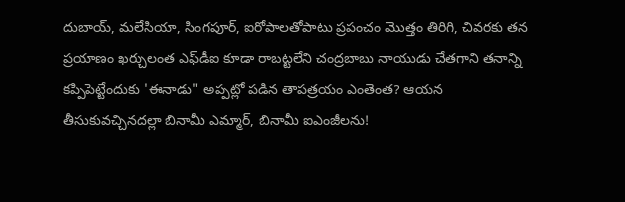దుబాయ్, మలేసియా, సింగపూర్, ఐరోపాలతోపాటు ప్రపంచం మొత్తం తిరిగి, చివరకు తన ప్రయాణం ఖర్చులంత ఎఫ్‌డీఐ కూడా రాబట్టలేని చంద్రబాబు నాయుడు చేతగాని తనాన్ని కప్పిపెట్టేందుకు 'ఈనాడు" అప్పట్లో పడిన తాపత్రయం ఎంతెంత? ఆయన తీసుకువచ్చినదల్లా బినామీ ఎమ్మార్, బినామీ ఐఎంజీలను!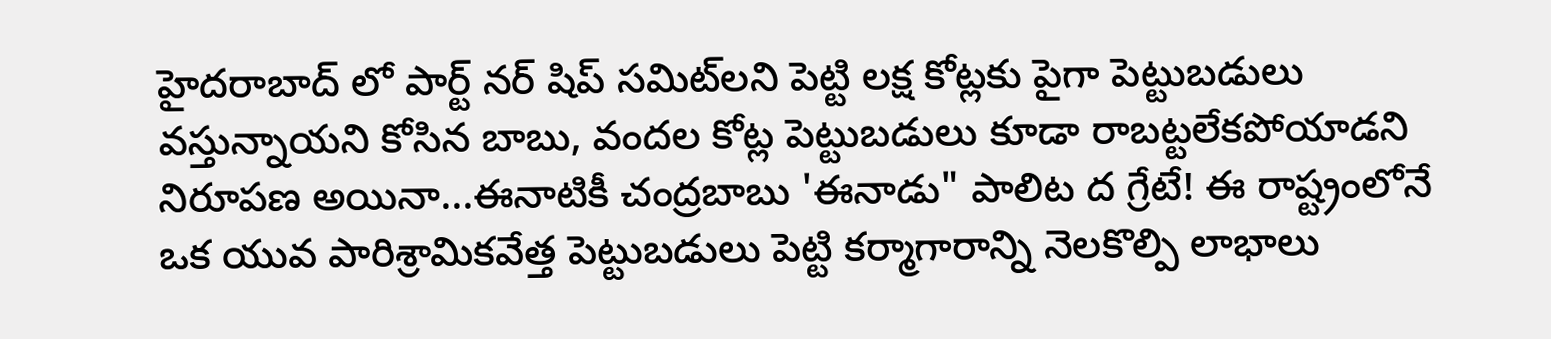హైదరాబాద్ ‌లో పార్ట్‌ నర్ షిప్ సమిట్‌లని పెట్టి లక్ష కోట్లకు పైగా పెట్టుబడులు వస్తున్నాయని కోసిన బాబు, వందల కోట్ల పెట్టుబడులు కూడా రాబట్టలేకపోయాడని నిరూపణ అయినా...ఈనాటికీ చంద్రబాబు 'ఈనాడు" పాలిట ద గ్రేటే! ఈ రాష్ట్రంలోనే ఒక యువ పారిశ్రామికవేత్త పెట్టుబడులు పెట్టి కర్మాగారాన్ని నెలకొల్పి లాభాలు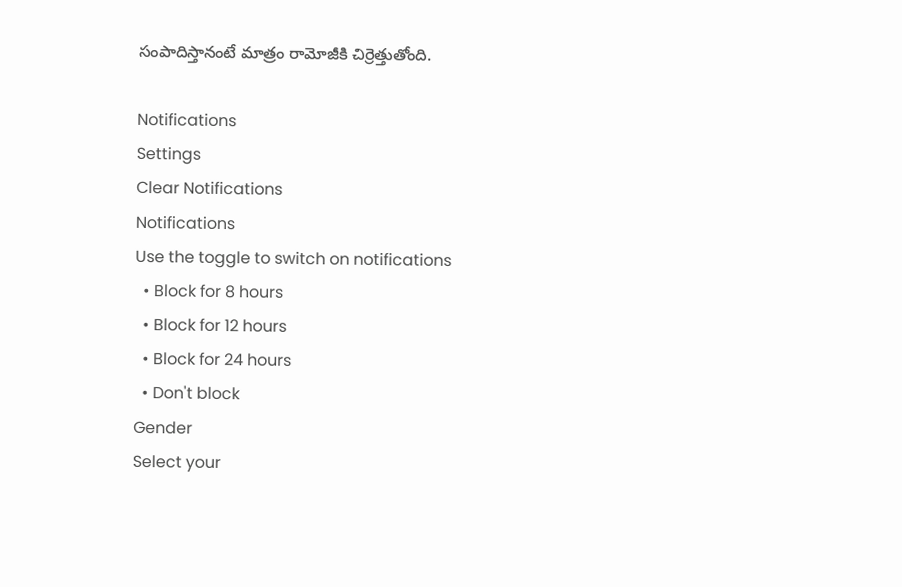సంపాదిస్తానంటే మాత్రం రామోజీకి చిర్రెత్తుతోంది.

Notifications
Settings
Clear Notifications
Notifications
Use the toggle to switch on notifications
  • Block for 8 hours
  • Block for 12 hours
  • Block for 24 hours
  • Don't block
Gender
Select your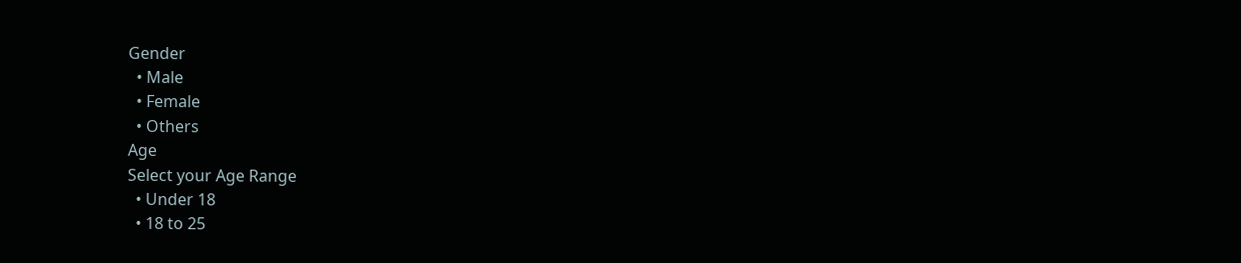Gender
  • Male
  • Female
  • Others
Age
Select your Age Range
  • Under 18
  • 18 to 25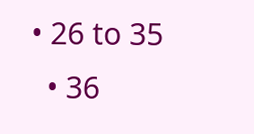• 26 to 35
  • 36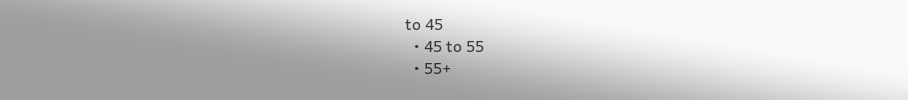to 45
  • 45 to 55
  • 55+